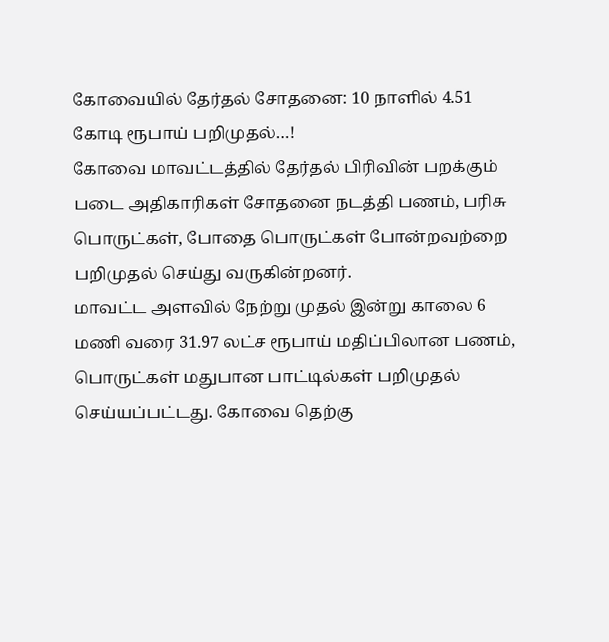கோவையில் தேர்தல் சோதனை: 10 நாளில் 4.51 கோடி ரூபாய் பறிமுதல்…!
கோவை மாவட்டத்தில் தேர்தல் பிரிவின் பறக்கும் படை அதிகாரிகள் சோதனை நடத்தி பணம், பரிசு பொருட்கள், போதை பொருட்கள் போன்றவற்றை பறிமுதல் செய்து வருகின்றனர்.
மாவட்ட அளவில் நேற்று முதல் இன்று காலை 6 மணி வரை 31.97 லட்ச ரூபாய் மதிப்பிலான பணம், பொருட்கள் மதுபான பாட்டில்கள் பறிமுதல் செய்யப்பட்டது. கோவை தெற்கு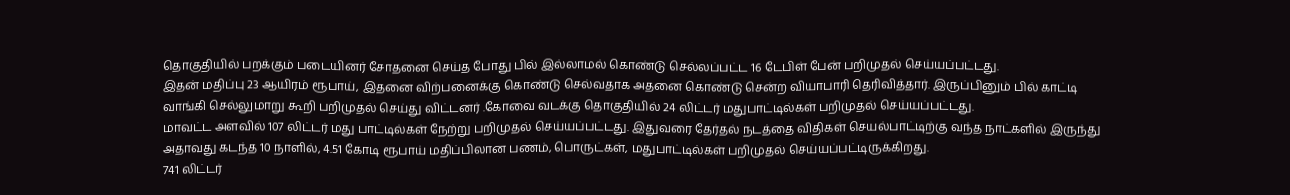தொகுதியில் பறக்கும் படையினர் சோதனை செய்த போது பில் இல்லாமல் கொண்டு செல்லப்பட்ட 16 டேபிள் பேன் பறிமுதல் செய்யப்பட்டது.
இதன் மதிப்பு 23 ஆயிரம் ரூபாய், இதனை விற்பனைக்கு கொண்டு செல்வதாக அதனை கொண்டு சென்ற வியாபாரி தெரிவித்தார். இருப்பினும் பில் காட்டி வாங்கி செல்லுமாறு கூறி பறிமுதல் செய்து விட்டனர் .கோவை வடக்கு தொகுதியில் 24 லிட்டர் மதுபாட்டில்கள் பறிமுதல் செய்யப்பட்டது.
மாவட்ட அளவில் 107 லிட்டர் மது பாட்டில்கள் நேற்று பறிமுதல் செய்யப்பட்டது. இதுவரை தேர்தல் நடத்தை விதிகள் செயல்பாட்டிற்கு வந்த நாட்களில் இருந்து அதாவது கடந்த 10 நாளில், 4.51 கோடி ரூபாய் மதிப்பிலான பணம், பொருட்கள், மதுபாட்டில்கள் பறிமுதல் செய்யப்பட்டிருக்கிறது.
741 லிட்டர்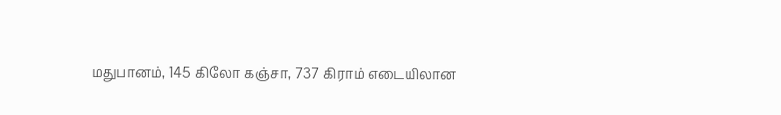மதுபானம், 145 கிலோ கஞ்சா, 737 கிராம் எடையிலான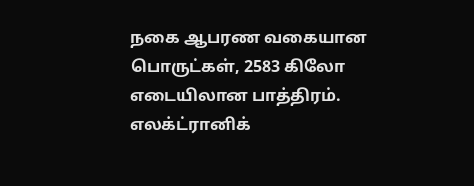நகை ஆபரண வகையான பொருட்கள், 2583 கிலோ எடையிலான பாத்திரம். எலக்ட்ரானிக்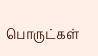பொருட்கள்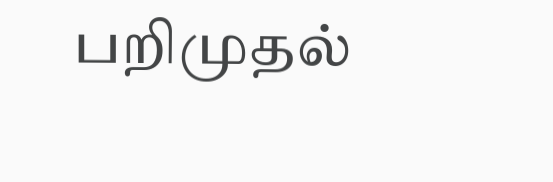பறிமுதல்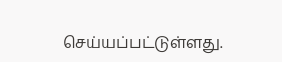செய்யப்பட்டுள்ளது.